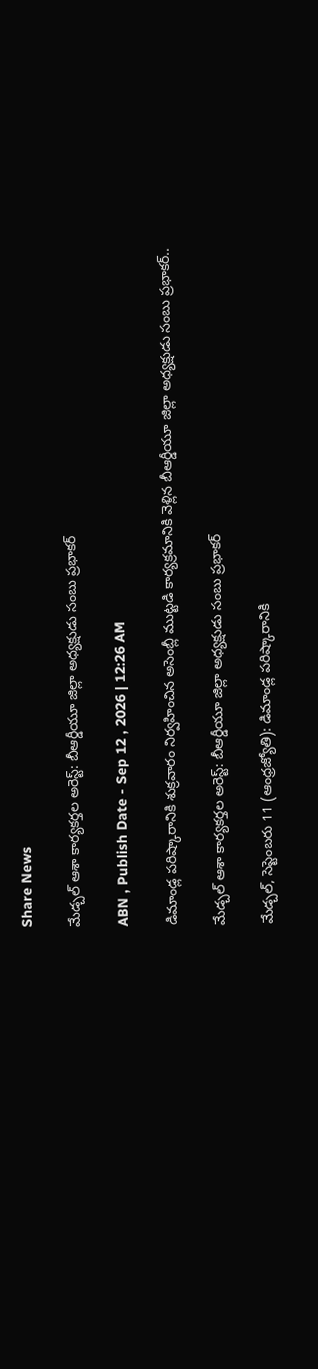Share News

మేడ్చల్ ఆశా కార్యకర్తల అరెస్ట్: బీఆర్డీయూ జిల్లా అధ్యక్షుడు సంబు ప్రభాకర్

ABN , Publish Date - Sep 12 , 2026 | 12:26 AM

డిమాండ్ల పరిష్కారానికి శుక్రవారం నిర్వహించిన అసెంబ్లీ ముట్టడి కార్యక్రమానికి వెళ్లిన బీఆర్డీయూ జిల్లా అధ్యక్షుడు సంబు ప్రభాకర్..

మేడ్చల్ ఆశా కార్యకర్తల అరెస్ట్: బీఆర్డీయూ జిల్లా అధ్యక్షుడు సంబు ప్రభాకర్

మేడ్చల్, సెప్టెంబరు 11 (ఆంధ్రజ్యోతి): డిమాండ్ల పరిష్కారానికి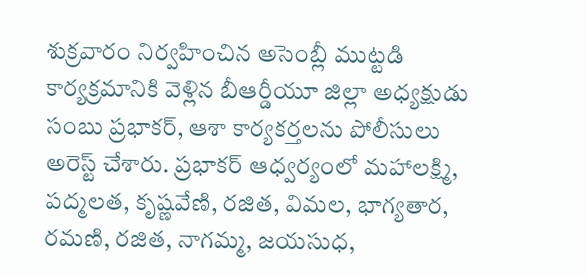శుక్రవారం నిర్వహించిన అసెంబ్లీ ముట్టడి కార్యక్రమానికి వెళ్లిన బీఆర్డీయూ జిల్లా అధ్యక్షుడు సంబు ప్రభాకర్, ఆశా కార్యకర్తలను పోలీసులు అరెస్ట్ చేశారు. ప్రభాకర్ ఆధ్వర్యంలో మహాలక్ష్మి, పద్మలత, కృష్ణవేణి, రజిత, విమల, భాగ్యతార, రమణి, రజిత, నాగమ్మ, జయసుధ,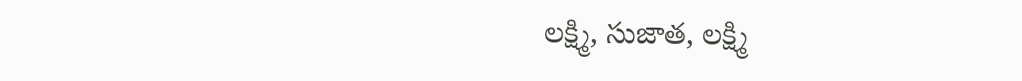లక్ష్మి, సుజాత, లక్ష్మి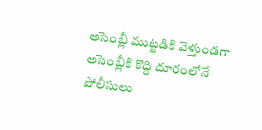అసెంబ్లీ ముట్టడికి వెళ్తుండగా అసెంబ్లీకి కొద్ది దూరంలోనే పోలీసులు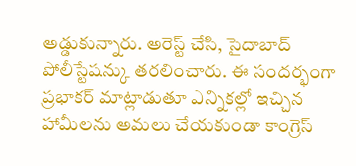అడ్డుకున్నారు. అరెస్ట్ చేసి, సైదాబాద్ పోలీస్టేషన్కు తరలించారు. ఈ సందర్భంగా ప్రభాకర్ మాట్లాడుతూ ఎన్నికల్లో ఇచ్చిన హామీలను అమలు చేయకుండా కాంగ్రెస్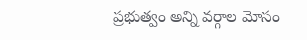ప్రభుత్వం అన్ని వర్గాల మోసం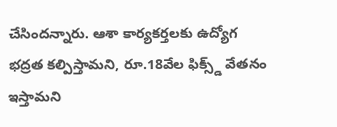చేసిందన్నారు. ఆశా కార్యకర్తలకు ఉద్యోగ భద్రత కల్పిస్తామని, రూ.18వేల ఫిక్స్డ్ వేతనం ఇస్తామని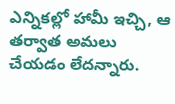ఎన్నికల్లో హామీ ఇచ్చి, ఆ తర్వాత అమలు చేయడం లేదన్నారు.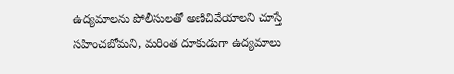ఉద్యమాలను పోలీసులతో అణిచివేయాలని చూస్తే సహించబోమని, మరింత దూకుడుగా ఉద్యమాలు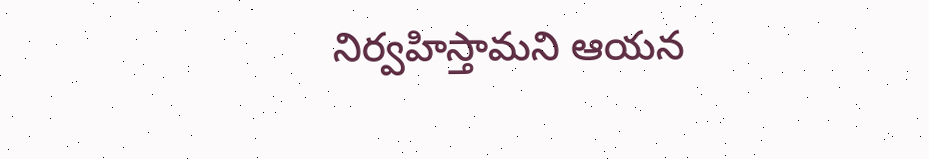నిర్వహిస్తామని ఆయన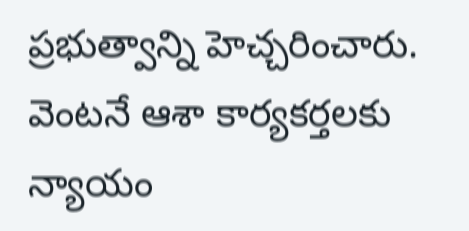ప్రభుత్వాన్ని హెచ్చరించారు. వెంటనే ఆశా కార్యకర్తలకు న్యాయం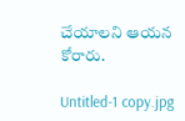చేయాలని ఆయన కోరారు.

Untitled-1 copy.jpg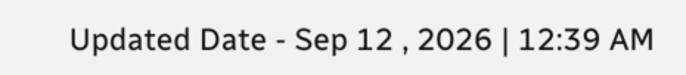Updated Date - Sep 12 , 2026 | 12:39 AM